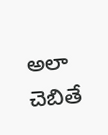అలా చెబితే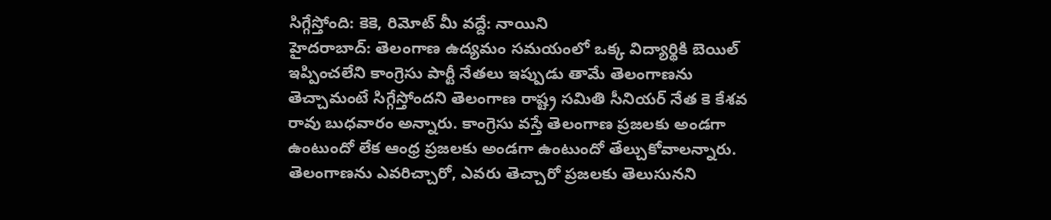సిగ్గేస్తోంది: కెకె, రిమోట్ మీ వద్దే: నాయిని
హైదరాబాద్: తెలంగాణ ఉద్యమం సమయంలో ఒక్క విద్యార్థికి బెయిల్ ఇప్పించలేని కాంగ్రెసు పార్టీ నేతలు ఇప్పుడు తామే తెలంగాణను తెచ్చామంటే సిగ్గేస్తోందని తెలంగాణ రాష్ట్ర సమితి సీనియర్ నేత కె కేశవ రావు బుధవారం అన్నారు. కాంగ్రెసు వస్తే తెలంగాణ ప్రజలకు అండగా ఉంటుందో లేక ఆంధ్ర ప్రజలకు అండగా ఉంటుందో తేల్చుకోవాలన్నారు.
తెలంగాణను ఎవరిచ్చారో, ఎవరు తెచ్చారో ప్రజలకు తెలుసునని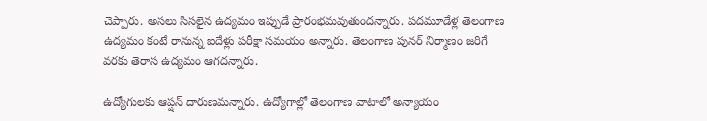చెప్పారు. అసలు సిసలైన ఉద్యమం ఇప్పుడే ప్రారంభమవుతుందన్నారు. పదమూడేళ్ల తెలంగాణ ఉద్యమం కంటే రానున్న ఐదేళ్లు పరీక్షా సమయం అన్నారు. తెలంగాణ పునర్ నిర్మాణం జరిగే వరకు తెరాస ఉద్యమం ఆగదన్నారు.

ఉద్యోగులకు ఆప్షన్ దారుణమన్నారు. ఉద్యోగాల్లో తెలంగాణ వాటాలో అన్యాయం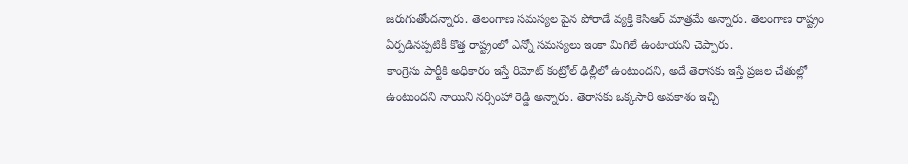జరుగుతోందన్నారు. తెలంగాణ సమస్యల పైన పోరాడే వ్యక్తి కెసిఆర్ మాత్రమే అన్నారు. తెలంగాణ రాష్ట్రం ఏర్పడినప్పటికీ కొత్త రాష్ట్రంలో ఎన్నో సమస్యలు ఇంకా మిగిలే ఉంటాయని చెప్పారు.
కాంగ్రెసు పార్టీకి అధికారం ఇస్తే రిమోట్ కంట్రోల్ ఢిల్లీలో ఉంటుందని, అదే తెరాసకు ఇస్తే ప్రజల చేతుల్లో ఉంటుందని నాయిని నర్సింహా రెడ్డి అన్నారు. తెరాసకు ఒక్కసారి అవకాశం ఇచ్చి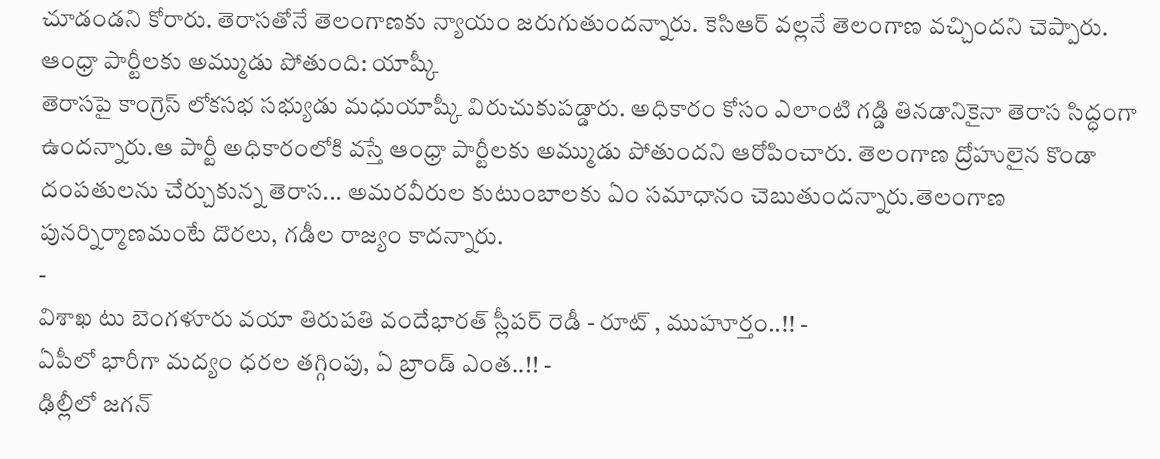చూడండని కోరారు. తెరాసతోనే తెలంగాణకు న్యాయం జరుగుతుందన్నారు. కెసిఆర్ వల్లనే తెలంగాణ వచ్చిందని చెప్పారు.
ఆంధ్రా పార్టీలకు అమ్ముడు పోతుంది: యాష్కీ
తెరాసపై కాంగ్రెస్ లోకసభ సభ్యుడు మధుయాష్కీ విరుచుకుపడ్డారు. అధికారం కోసం ఎలాంటి గడ్డి తినడానికైనా తెరాస సిద్ధంగా ఉందన్నారు.ఆ పార్టీ అధికారంలోకి వస్తే ఆంధ్రా పార్టీలకు అమ్ముడు పోతుందని ఆరోపించారు. తెలంగాణ ద్రోహులైన కొండా దంపతులను చేర్చుకున్న తెరాస... అమరవీరుల కుటుంబాలకు ఏం సమాధానం చెబుతుందన్నారు.తెలంగాణ పునర్నిర్మాణమంటే దొరలు, గడీల రాజ్యం కాదన్నారు.
-
విశాఖ టు బెంగళూరు వయా తిరుపతి వందేభారత్ స్లీపర్ రెడీ - రూట్ , ముహూర్తం..!! -
ఏపీలో భారీగా మద్యం ధరల తగ్గింపు, ఏ బ్రాండ్ ఎంత..!! -
ఢిల్లీలో జగన్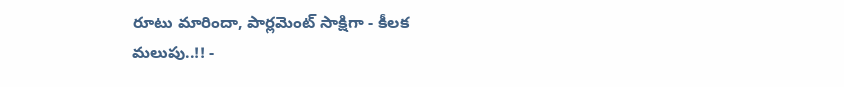రూటు మారిందా, పార్లమెంట్ సాక్షిగా - కీలక మలుపు..!! -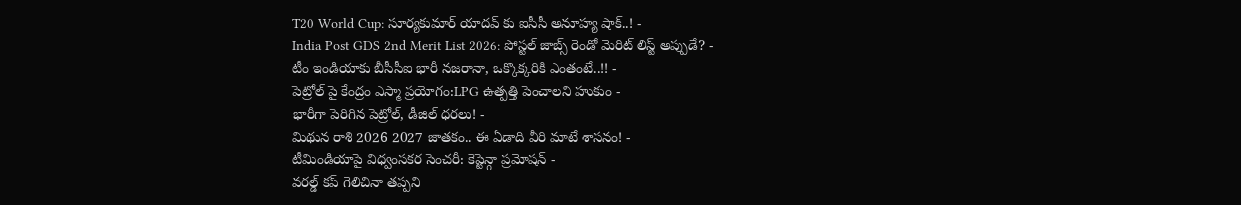T20 World Cup: సూర్యకుమార్ యాదవ్ కు ఐసీసీ అనూహ్య షాక్..! -
India Post GDS 2nd Merit List 2026: పోస్టల్ జాబ్స్ రెండో మెరిట్ లిస్ట్ అప్పుడే? -
టీం ఇండియాకు బీసీసీఐ భారీ నజరానా, ఒక్కొక్కరికి ఎంతంటే..!! -
పెట్రోల్ పై కేంద్రం ఎస్మా ప్రయోగం:LPG ఉత్పత్తి పెంచాలని హుకుం -
భారీగా పెరిగిన పెట్రోల్, డీజిల్ ధరలు! -
మిథున రాశి 2026 2027 జాతకం.. ఈ ఏడాది వీరి మాటే శాసనం! -
టీమిండియాపై విధ్వంసకర సెంచరీ: కెప్టెన్గా ప్రమోషన్ -
వరల్డ్ కప్ గెలిచినా తప్పని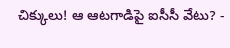చిక్కులు! ఆ ఆటగాడిపై ఐసీసీ వేటు? -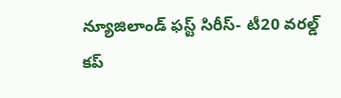న్యూజిలాండ్ ఫస్ట్ సిరీస్- టీ20 వరల్డ్ కప్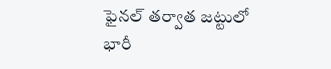ఫైనల్ తర్వాత జట్టులో భారీ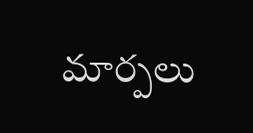మార్పలు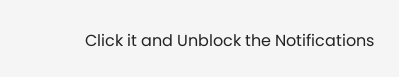Click it and Unblock the Notifications